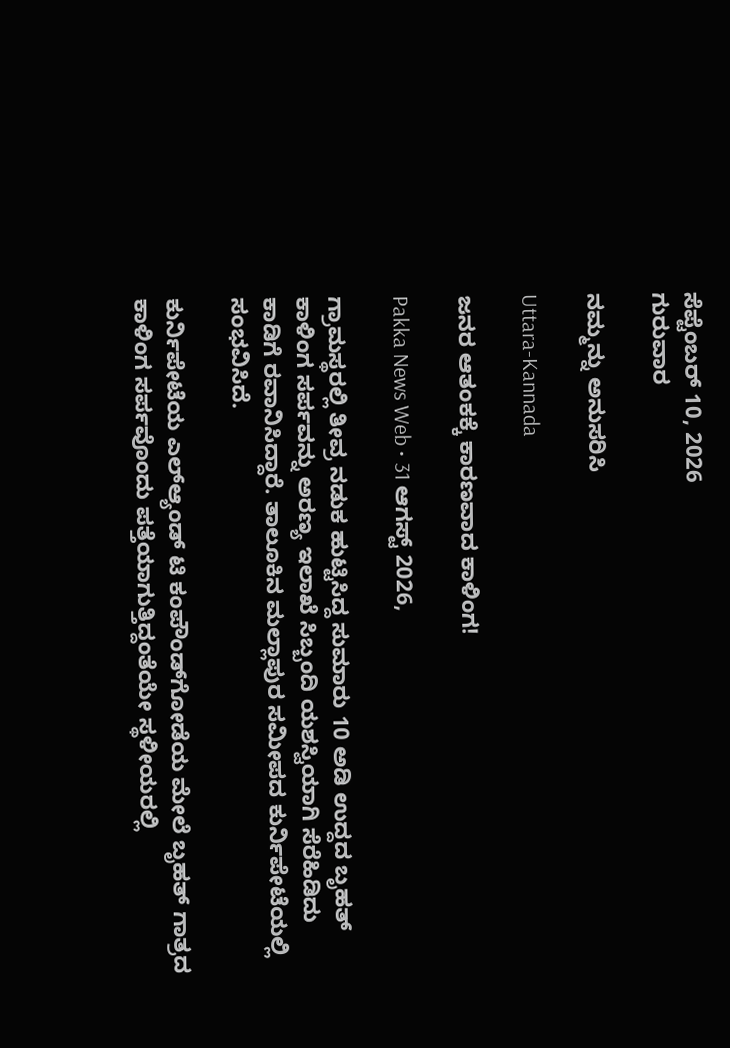ಸೆಪ್ಟೆಂಬರ್ 10, 2026
ಗುರುವಾರ

ನಮ್ಮನ್ನು ಅನುಸರಿಸಿ

Uttara-Kannada

ಜನರ ಆತಂಕಕ್ಕೆ ಕಾರಣವಾದ ಕಾಳಿಂಗ!

Pakka News Web • 31 ಆಗಸ್ಟ್ 2026,

ಗ್ರಾಮಸ್ಥರಲ್ಲಿ ತೀವ್ರ ನಡುಕ ಹುಟ್ಟಿಸಿದ್ದ ಸುಮಾರು 10 ಅಡಿ ಉದ್ದದ ಬೃಹತ್ ಕಾಳಿಂಗ ಸರ್ಪವನ್ನು ಅರಣ್ಯ ಇಲಾಖೆ ಸಿಬ್ಬಂದಿ ಯಶಸ್ವಿಯಾಗಿ ಸೆರೆಹಿಡಿದು ಕಾಡಿಗೆ ರವಾನಿಸಿದ್ದಾರೆ. ತಾಲೂಕಿನ ಮಲ್ಲಾಪುರ ಸಮೀಪದ ಕುರ್ನಿಪೇಟೆಯಲ್ಲಿ ಸಂಭವಿಸಿದೆ.

ಕುರ್ನಿಪೇಟೆಯ ಎಲ್‌ಆ್ಯಂಡ್ ಟಿ ಕಂಪೌಂಡ್‌ಗೋಡೆಯ ಮೇಲೆ ಬೃಹತ್ ಗಾತ್ರದ ಕಾಳಿಂಗ ಸರ್ಪವೊಂದು ಪತ್ತೆಯಾಗುತ್ತಿದ್ದಂತೆಯೇ ಸ್ಥಳೀಯರಲ್ಲಿ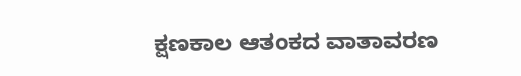ಕ್ಷಣಕಾಲ ಆತಂಕದ ವಾತಾವರಣ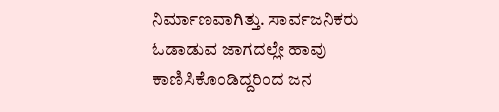ನಿರ್ಮಾಣವಾಗಿತ್ತು. ಸಾರ್ವಜನಿಕರು ಓಡಾಡುವ ಜಾಗದಲ್ಲೇ ಹಾವು ಕಾಣಿಸಿಕೊಂಡಿದ್ದರಿಂದ ಜನ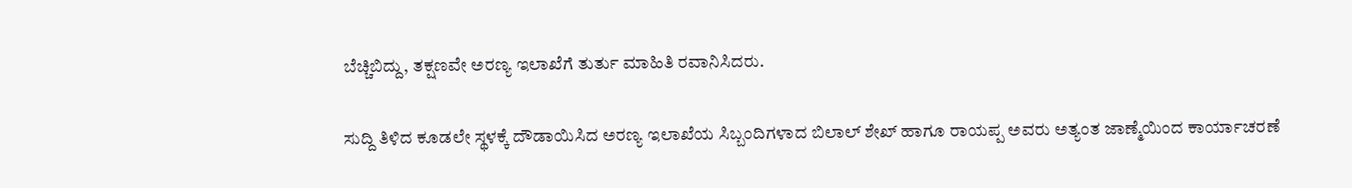ಬೆಚ್ಚಿಬಿದ್ದು, ತಕ್ಷಣವೇ ಅರಣ್ಯ ಇಲಾಖೆಗೆ ತುರ್ತು ಮಾಹಿತಿ ರವಾನಿಸಿದರು.

ಸುದ್ದಿ ತಿಳಿದ ಕೂಡಲೇ ಸ್ಥಳಕ್ಕೆ ದೌಡಾಯಿಸಿದ ಅರಣ್ಯ ಇಲಾಖೆಯ ಸಿಬ್ಬಂದಿಗಳಾದ ಬಿಲಾಲ್ ಶೇಖ್ ಹಾಗೂ ರಾಯಪ್ಪ ಅವರು ಅತ್ಯಂತ ಜಾಣ್ಮೆಯಿಂದ ಕಾರ್ಯಾಚರಣೆ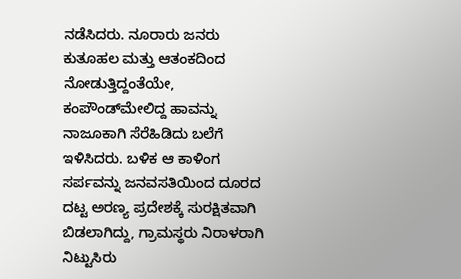ನಡೆಸಿದರು. ನೂರಾರು ಜನರು ಕುತೂಹಲ ಮತ್ತು ಆತಂಕದಿಂದ ನೋಡುತ್ತಿದ್ದಂತೆಯೇ, ಕಂಪೌಂಡ್‌ಮೇಲಿದ್ದ ಹಾವನ್ನು ನಾಜೂಕಾಗಿ ಸೆರೆಹಿಡಿದು ಬಲೆಗೆ ಇಳಿಸಿದರು. ಬಳಿಕ ಆ ಕಾಳಿಂಗ ಸರ್ಪವನ್ನು ಜನವಸತಿಯಿಂದ ದೂರದ ದಟ್ಟ ಅರಣ್ಯ ಪ್ರದೇಶಕ್ಕೆ ಸುರಕ್ಷಿತವಾಗಿ ಬಿಡಲಾಗಿದ್ದು, ಗ್ರಾಮಸ್ಥರು ನಿರಾಳರಾಗಿ ನಿಟ್ಟುಸಿರು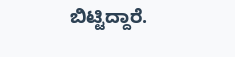ಬಿಟ್ಟಿದ್ದಾರೆ.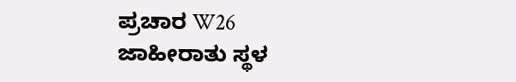ಪ್ರಚಾರ W26
ಜಾಹೀರಾತು ಸ್ಥಳ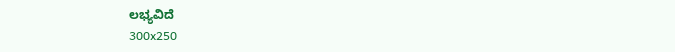ಲಭ್ಯವಿದೆ
300x250